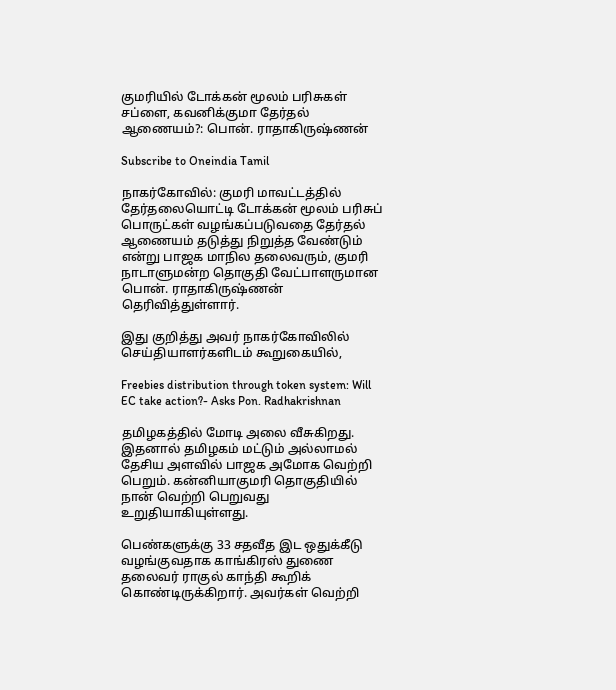குமரியில் டோக்கன் மூலம் பரிசுகள் சப்ளை, கவனிக்குமா தேர்தல் ஆணையம்?: பொன். ராதாகிருஷ்ணன்

Subscribe to Oneindia Tamil

நாகர்கோவில்: குமரி மாவட்டத்தில் தேர்தலையொட்டி டோக்கன் மூலம் பரிசுப் பொருட்கள் வழங்கப்படுவதை தேர்தல் ஆணையம் தடுத்து நிறுத்த வேண்டும் என்று பாஜக மாநில தலைவரும், குமரி நாடாளுமன்ற தொகுதி வேட்பாளருமான பொன். ராதாகிருஷ்ணன் தெரிவித்துள்ளார்.

இது குறித்து அவர் நாகர்கோவிலில் செய்தியாளர்களிடம் கூறுகையில்,

Freebies distribution through token system: Will EC take action?- Asks Pon. Radhakrishnan

தமிழகத்தில் மோடி அலை வீசுகிறது. இதனால் தமிழகம் மட்டும் அல்லாமல் தேசிய அளவில் பாஜக அமோக வெற்றி பெறும். கன்னியாகுமரி தொகுதியில் நான் வெற்றி பெறுவது உறுதியாகியுள்ளது.

பெண்களுக்கு 33 சதவீத இட ஒதுக்கீடு வழங்குவதாக காங்கிரஸ் துணை தலைவர் ராகுல் காந்தி கூறிக் கொண்டிருக்கிறார். அவர்கள் வெற்றி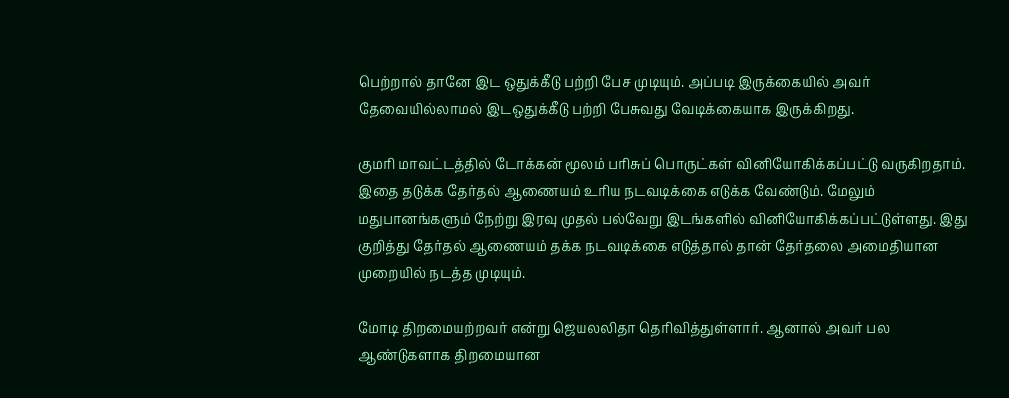பெற்றால் தானே இட ஒதுக்கீடு பற்றி பேச முடியும். அப்படி இருக்கையில் அவர் தேவையில்லாமல் இடஒதுக்கீடு பற்றி பேசுவது வேடிக்கையாக இருக்கிறது.

குமரி மாவட்டத்தில் டோக்கன் மூலம் பரிசுப் பொருட்கள் வினியோகிக்கப்பட்டு வருகிறதாம். இதை தடுக்க தேர்தல் ஆணையம் உரிய நடவடிக்கை எடுக்க வேண்டும். மேலும் மதுபானங்களும் நேற்று இரவு முதல் பல்வேறு இடங்களில் வினியோகிக்கப்பட்டுள்ளது. இது குறித்து தேர்தல் ஆணையம் தக்க நடவடிக்கை எடுத்தால் தான் தேர்தலை அமைதியான முறையில் நடத்த முடியும்.

மோடி திறமையற்றவர் என்று ஜெயலலிதா தெரிவித்துள்ளார். ஆனால் அவர் பல ஆண்டுகளாக திறமையான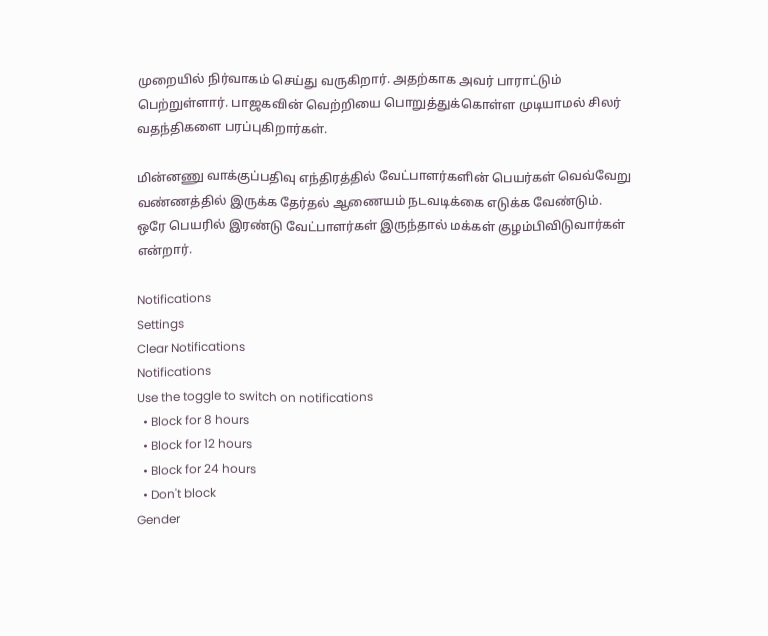முறையில் நிர்வாகம் செய்து வருகிறார். அதற்காக அவர் பாராட்டும் பெற்றுள்ளார். பாஜகவின் வெற்றியை பொறுத்துக்கொள்ள முடியாமல் சிலர் வதந்திகளை பரப்புகிறார்கள்.

மின்னணு வாக்குப்பதிவு எந்திரத்தில் வேட்பாளர்களின் பெயர்கள் வெவ்வேறு வண்ணத்தில் இருக்க தேர்தல் ஆணையம் நடவடிக்கை எடுக்க வேண்டும். ஒரே பெயரில் இரண்டு வேட்பாளர்கள் இருந்தால் மக்கள் குழம்பிவிடுவார்கள் என்றார்.

Notifications
Settings
Clear Notifications
Notifications
Use the toggle to switch on notifications
  • Block for 8 hours
  • Block for 12 hours
  • Block for 24 hours
  • Don't block
Gender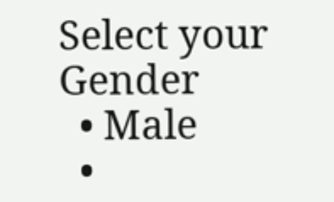Select your Gender
  • Male
  •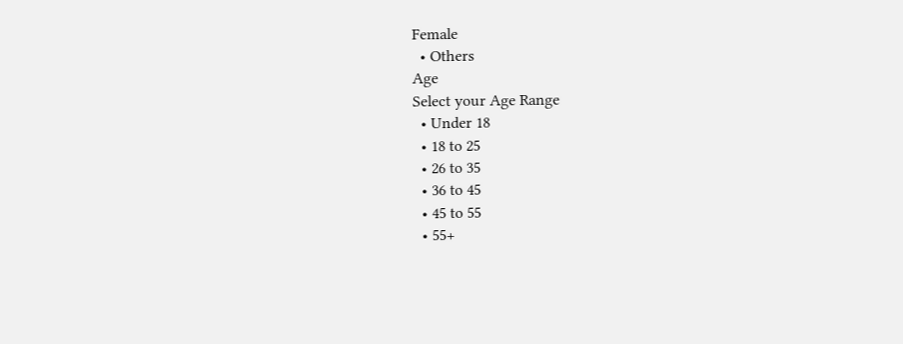Female
  • Others
Age
Select your Age Range
  • Under 18
  • 18 to 25
  • 26 to 35
  • 36 to 45
  • 45 to 55
  • 55+